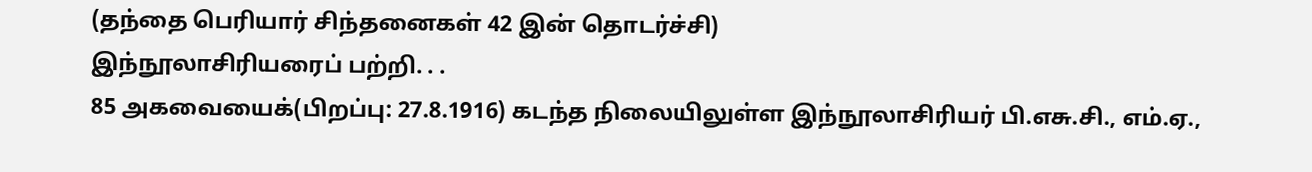(தந்தை பெரியார் சிந்தனைகள் 42 இன் தொடர்ச்சி)
இந்நூலாசிரியரைப் பற்றி. . .
85 அகவையைக்(பிறப்பு: 27.8.1916) கடந்த நிலையிலுள்ள இந்நூலாசிரியர் பி.எசு.சி., எம்.ஏ.,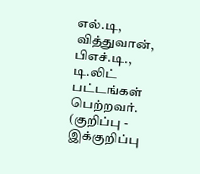எல்.டி, வித்துவான், பிஎச்.டி., டி.லிட் பட்டங்கள் பெற்றவர். (குறிப்பு - இக்குறிப்பு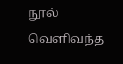நூல் வெளிவந்த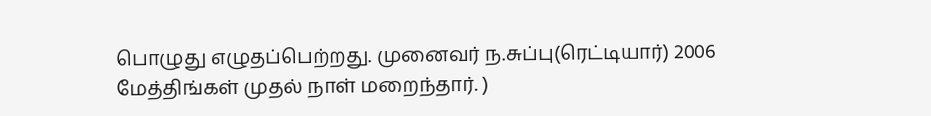பொழுது எழுதப்பெற்றது. முனைவர் ந.சுப்பு(ரெட்டியார்) 2006 மேத்திங்கள் முதல் நாள் மறைந்தார். )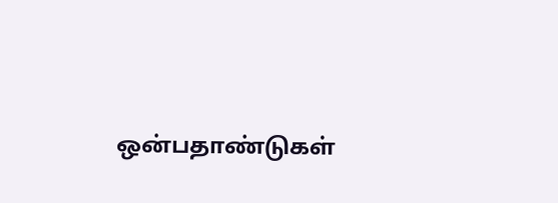ஒன்பதாண்டுகள்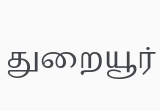துறையூர்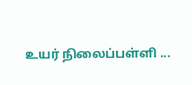உயர் நிலைப்பள்ளி ...